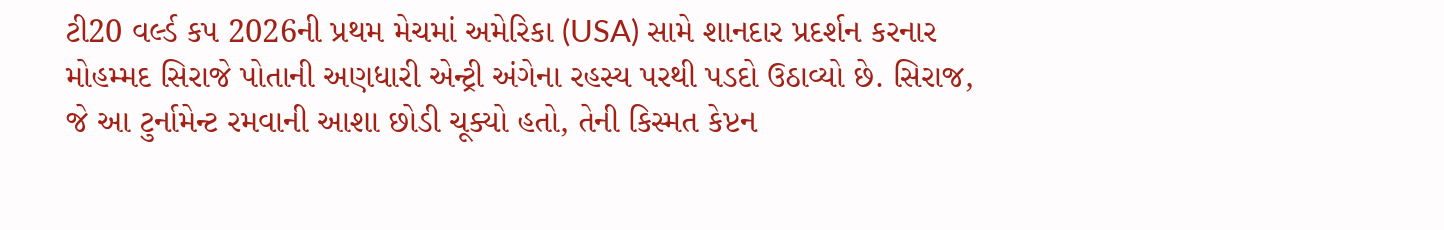ટી20 વર્લ્ડ કપ 2026ની પ્રથમ મેચમાં અમેરિકા (USA) સામે શાનદાર પ્રદર્શન કરનાર મોહમ્મદ સિરાજે પોતાની અણધારી એન્ટ્રી અંગેના રહસ્ય પરથી પડદો ઉઠાવ્યો છે. સિરાજ, જે આ ટુર્નામેન્ટ રમવાની આશા છોડી ચૂક્યો હતો, તેની કિસ્મત કેપ્ટન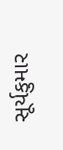સૂર્યકુમાર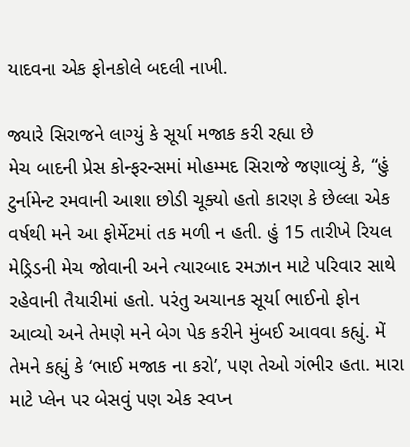યાદવના એક ફોનકોલે બદલી નાખી.

જ્યારે સિરાજને લાગ્યું કે સૂર્યા મજાક કરી રહ્યા છે
મેચ બાદની પ્રેસ કોન્ફરન્સમાં મોહમ્મદ સિરાજે જણાવ્યું કે, “હું ટુર્નામેન્ટ રમવાની આશા છોડી ચૂક્યો હતો કારણ કે છેલ્લા એક વર્ષથી મને આ ફોર્મેટમાં તક મળી ન હતી. હું 15 તારીખે રિયલ મેડ્રિડની મેચ જોવાની અને ત્યારબાદ રમઝાન માટે પરિવાર સાથે રહેવાની તૈયારીમાં હતો. પરંતુ અચાનક સૂર્યા ભાઈનો ફોન આવ્યો અને તેમણે મને બેગ પેક કરીને મુંબઈ આવવા કહ્યું. મેં તેમને કહ્યું કે ‘ભાઈ મજાક ના કરો’, પણ તેઓ ગંભીર હતા. મારા માટે પ્લેન પર બેસવું પણ એક સ્વપ્ન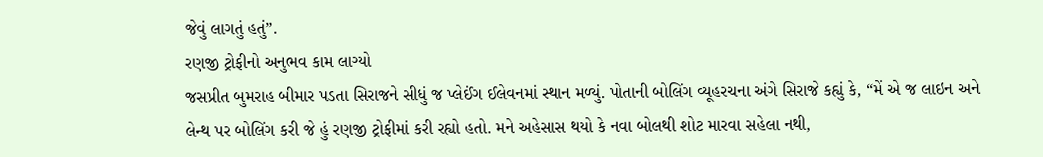જેવું લાગતું હતું”.
રણજી ટ્રોફીનો અનુભવ કામ લાગ્યો
જસપ્રીત બુમરાહ બીમાર પડતા સિરાજને સીધું જ પ્લેઈંગ ઈલેવનમાં સ્થાન મળ્યું. પોતાની બોલિંગ વ્યૂહરચના અંગે સિરાજે કહ્યું કે, “મેં એ જ લાઇન અને લેન્થ પર બોલિંગ કરી જે હું રણજી ટ્રોફીમાં કરી રહ્યો હતો. મને અહેસાસ થયો કે નવા બોલથી શોટ મારવા સહેલા નથી,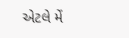એટલે મેં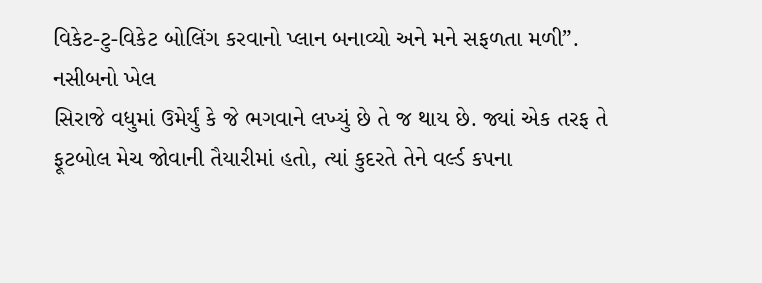વિકેટ-ટુ-વિકેટ બોલિંગ કરવાનો પ્લાન બનાવ્યો અને મને સફળતા મળી”.
નસીબનો ખેલ
સિરાજે વધુમાં ઉમેર્યું કે જે ભગવાને લખ્યું છે તે જ થાય છે. જ્યાં એક તરફ તે ફૂટબોલ મેચ જોવાની તૈયારીમાં હતો, ત્યાં કુદરતે તેને વર્લ્ડ કપના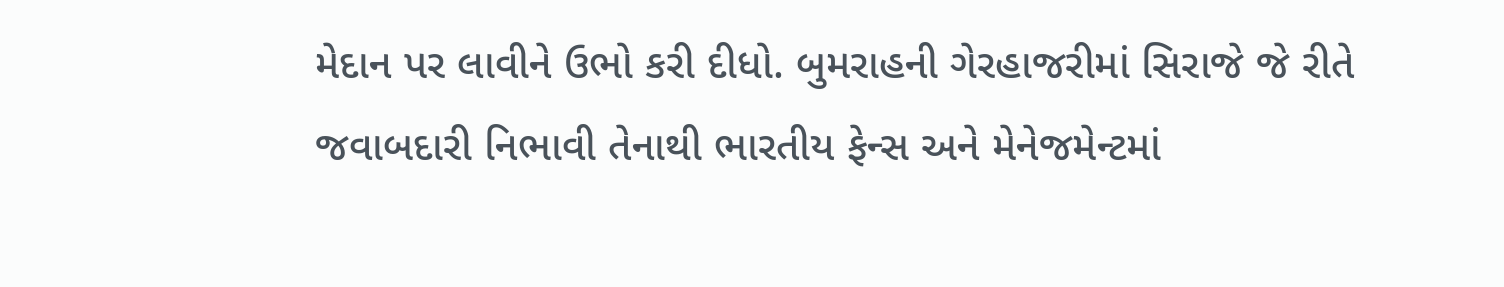મેદાન પર લાવીને ઉભો કરી દીધો. બુમરાહની ગેરહાજરીમાં સિરાજે જે રીતે જવાબદારી નિભાવી તેનાથી ભારતીય ફેન્સ અને મેનેજમેન્ટમાં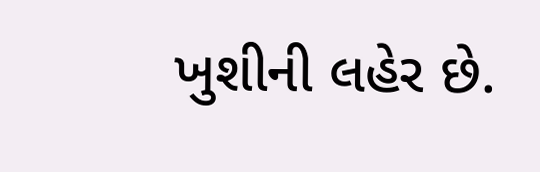ખુશીની લહેર છે.